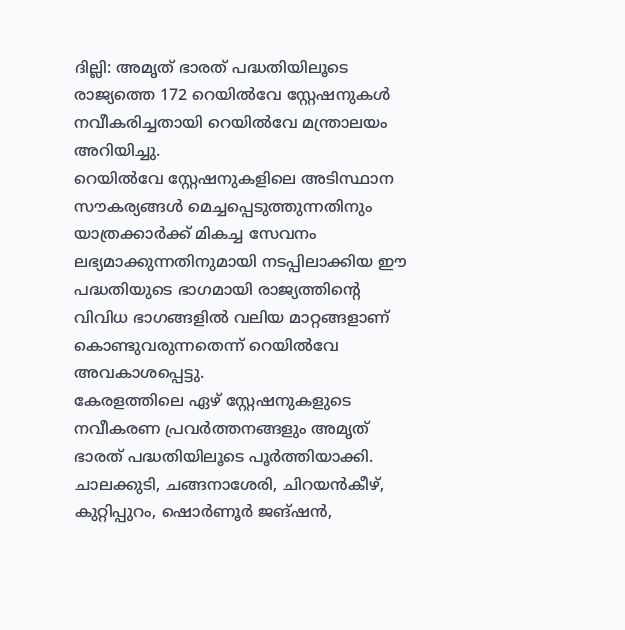ദില്ലി: അമൃത് ഭാരത് പദ്ധതിയിലൂടെ രാജ്യത്തെ 172 റെയിൽവേ സ്റ്റേഷനുകൾ നവീകരിച്ചതായി റെയിൽവേ മന്ത്രാലയം അറിയിച്ചു.
റെയിൽവേ സ്റ്റേഷനുകളിലെ അടിസ്ഥാന സൗകര്യങ്ങൾ മെച്ചപ്പെടുത്തുന്നതിനും യാത്രക്കാർക്ക് മികച്ച സേവനം ലഭ്യമാക്കുന്നതിനുമായി നടപ്പിലാക്കിയ ഈ പദ്ധതിയുടെ ഭാഗമായി രാജ്യത്തിന്റെ വിവിധ ഭാഗങ്ങളിൽ വലിയ മാറ്റങ്ങളാണ് കൊണ്ടുവരുന്നതെന്ന് റെയിൽവേ അവകാശപ്പെട്ടു.
കേരളത്തിലെ ഏഴ് സ്റ്റേഷനുകളുടെ നവീകരണ പ്രവർത്തനങ്ങളും അമൃത് ഭാരത് പദ്ധതിയിലൂടെ പൂർത്തിയാക്കി. ചാലക്കുടി, ചങ്ങനാശേരി, ചിറയൻകീഴ്, കുറ്റിപ്പുറം, ഷൊർണൂർ ജങ്ഷൻ,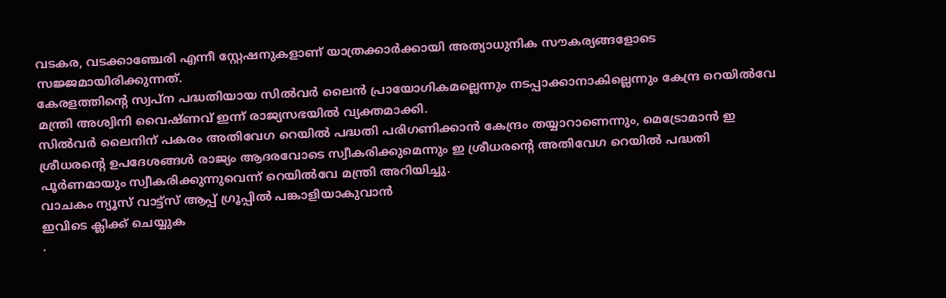വടകര, വടക്കാഞ്ചേരി എന്നീ സ്റ്റേഷനുകളാണ് യാത്രക്കാർക്കായി അത്യാധുനിക സൗകര്യങ്ങളോടെ സജ്ജമായിരിക്കുന്നത്.
കേരളത്തിന്റെ സ്വപ്ന പദ്ധതിയായ സിൽവർ ലൈൻ പ്രായോഗികമല്ലെന്നും നടപ്പാക്കാനാകില്ലെന്നും കേന്ദ്ര റെയിൽവേ മന്ത്രി അശ്വിനി വൈഷ്ണവ് ഇന്ന് രാജ്യസഭയിൽ വ്യക്തമാക്കി.
സിൽവർ ലൈനിന് പകരം അതിവേഗ റെയിൽ പദ്ധതി പരിഗണിക്കാൻ കേന്ദ്രം തയ്യാറാണെന്നും, മെട്രോമാൻ ഇ ശ്രീധരന്റെ ഉപദേശങ്ങൾ രാജ്യം ആദരവോടെ സ്വീകരിക്കുമെന്നും ഇ ശ്രീധരന്റെ അതിവേഗ റെയിൽ പദ്ധതി പൂർണമായും സ്വീകരിക്കുന്നുവെന്ന് റെയിൽവേ മന്ത്രി അറിയിച്ചു.
വാചകം ന്യൂസ് വാട്ട്സ് ആപ്പ് ഗ്രൂപ്പിൽ പങ്കാളിയാകുവാൻ
ഇവിടെ ക്ലിക്ക് ചെയ്യുക
.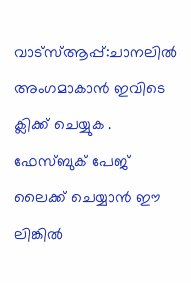വാട്സ്ആപ്പ്:ചാനലിൽ അംഗമാകാൻ ഇവിടെ ക്ലിക്ക് ചെയ്യുക .
ഫേസ്ബുക് പേജ് ലൈക്ക് ചെയ്യാൻ ഈ ലിങ്കിൽ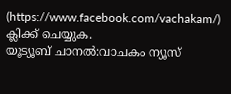(https://www.facebook.com/vachakam/) ക്ലിക്ക് ചെയ്യുക.
യൂട്യൂബ് ചാനൽ:വാചകം ന്യൂസ്